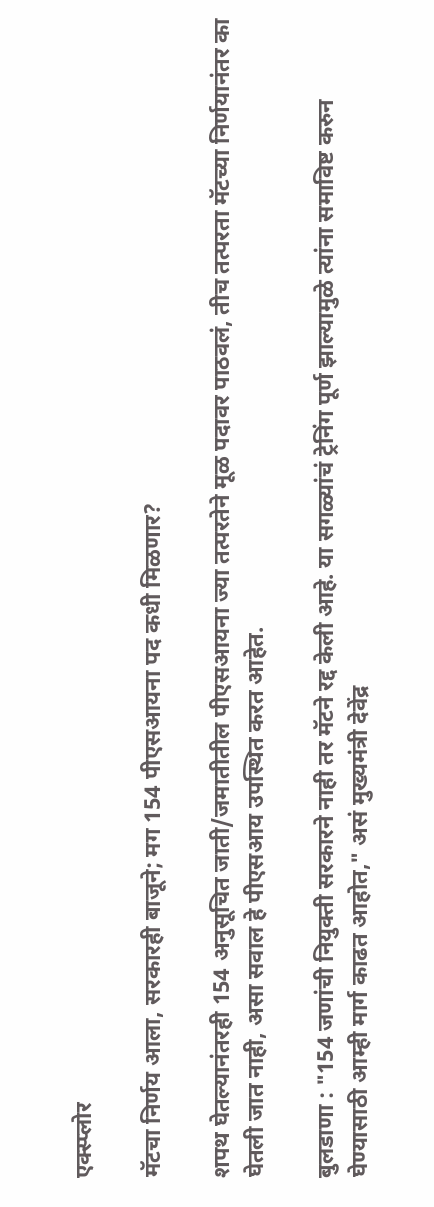एक्स्प्लोर

मॅटचा निर्णय आला, सरकारही बाजूने; मग 154 पीएसआयना पद कधी मिळणार?

शपथ घेतल्यानंतरही 154 अनुसूचित जाती/जमातीतील पीएसआयना ज्या तत्परतेने मूळ पदावर पाठवलं, तीच तत्परता मॅटच्या निर्णयानंतर का घेतली जात नाही, असा सवाल हे पीएसआय उपस्थित करत आहेत.

बुलडाणा : "154 जणांची नियुक्ती सरकारने नाही तर मॅटने रद्द केली आहे. या सगळ्यांचं ट्रेनिंग पूर्ण झाल्यामुळे त्यांना समाविष्ट करुन घेण्यासाठी आम्ही मार्ग काढत आहोत," असं मुख्यमंत्री देवेंद्र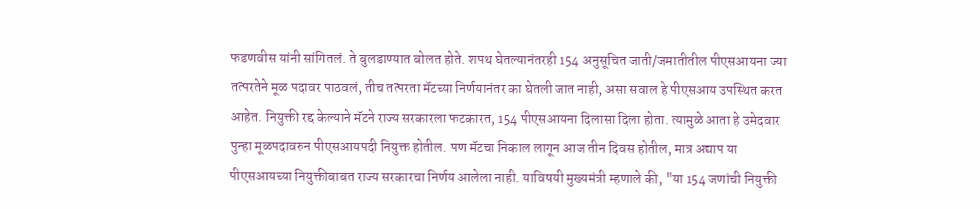फडणवीस यांनी सांगितलं. ते बुलडाण्यात बोलत होते. शपथ घेतल्यानंतरही 154 अनुसूचित जाती/जमातीतील पीएसआयना ज्या तत्परतेने मूळ पदावर पाठवलं, तीच तत्परता मॅटच्या निर्णयानंतर का घेतली जात नाही, असा सवाल हे पीएसआय उपस्थित करत आहेत. नियुक्ती रद्द केल्याने मॅटने राज्य सरकारला फटकारत, 154 पीएसआयना दिलासा दिला होता. त्यामुळे आता हे उमेदवार पुन्हा मूळपदावरुन पीएसआयपदी नियुक्त होतील. पण मॅटचा निकाल लागून आज तीन दिवस होतील, मात्र अद्याप या पीएसआयच्या नियुक्तीबाबत राज्य सरकारचा निर्णय आलेला नाही. याविषयी मुख्यमंत्री म्हणाले की, "या 154 जणांची नियुक्ती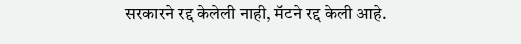सरकारने रद्द केलेली नाही, मॅटने रद्द केली आहे.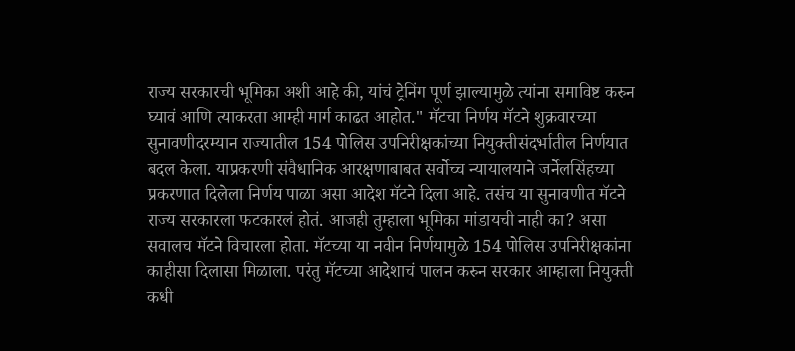राज्य सरकारची भूमिका अशी आहे की, यांचं ट्रेनिंग पूर्ण झाल्यामुळे त्यांना समाविष्ट करुन घ्यावं आणि त्याकरता आम्ही मार्ग काढत आहोत." मॅटचा निर्णय मॅटने शुक्रवारच्या सुनावणीदरम्यान राज्यातील 154 पोलिस उपनिरीक्षकांच्या नियुक्तीसंदर्भातील निर्णयात बदल केला. याप्रकरणी संवैधानिक आरक्षणाबाबत सर्वोच्च न्यायालयाने जर्नेलसिंहच्या प्रकरणात दिलेला निर्णय पाळा असा आदेश मॅटने दिला आहे. तसंच या सुनावणीत मॅटने राज्य सरकारला फटकारलं होतं. आजही तुम्हाला भूमिका मांडायची नाही का? असा सवालच मॅटने विचारला होता. मॅटच्या या नवीन निर्णयामुळे 154 पोलिस उपनिरीक्षकांना काहीसा दिलासा मिळाला. परंतु मॅटच्या आदेशाचं पालन करुन सरकार आम्हाला नियुक्ती कधी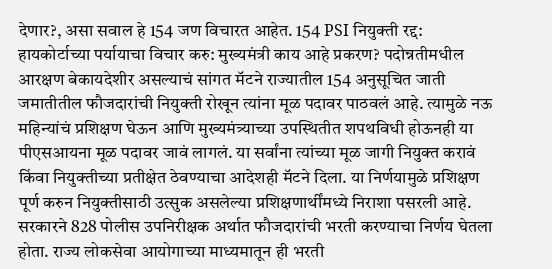देणार?, असा सवाल हे 154 जण विचारत आहेत. 154 PSI नियुक्ती रद्द: हायकोर्टाच्या पर्यायाचा विचार करु: मुख्यमंत्री काय आहे प्रकरण? पदोन्नतीमधील आरक्षण बेकायदेशीर असल्याचं सांगत मॅटने राज्यातील 154 अनुसूचित जाती जमातीतील फौजदारांची नियुक्ती रोखून त्यांना मूळ पदावर पाठवलं आहे. त्यामुळे नऊ महिन्यांचं प्रशिक्षण घेऊन आणि मुख्यमंत्र्याच्या उपस्थितीत शपथविधी होऊनही या पीएसआयना मूळ पदावर जावं लागलं. या सर्वांना त्यांच्या मूळ जागी नियुक्त करावं किंवा नियुक्तीच्या प्रतीक्षेत ठेवण्याचा आदेशही मॅटने दिला. या निर्णयामुळे प्रशिक्षण पूर्ण करुन नियुक्तीसाठी उत्सुक असलेल्या प्रशिक्षणार्थींमध्ये निराशा पसरली आहे. सरकारने 828 पोलीस उपनिरीक्षक अर्थात फौजदारांची भरती करण्याचा निर्णय घेतला होता. राज्य लोकसेवा आयोगाच्या माध्यमातून ही भरती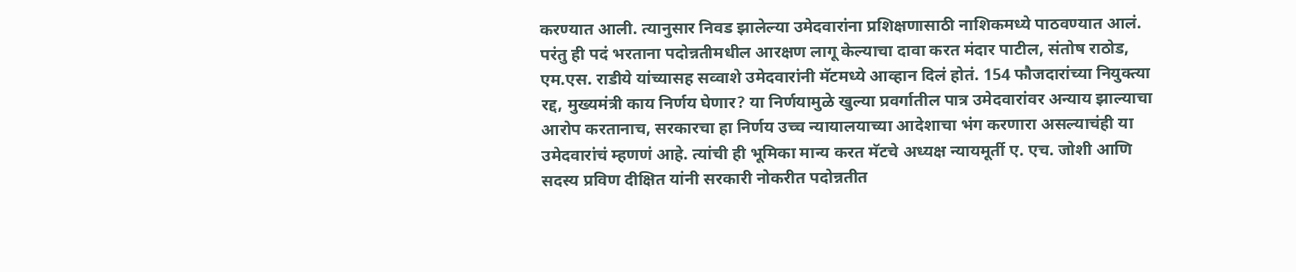करण्यात आली. त्यानुसार निवड झालेल्या उमेदवारांना प्रशिक्षणासाठी नाशिकमध्ये पाठवण्यात आलं. परंतु ही पदं भरताना पदोन्नतीमधील आरक्षण लागू केल्याचा दावा करत मंदार पाटील, संतोष राठोड, एम.एस. राडीये यांच्यासह सव्वाशे उमेदवारांनी मॅटमध्ये आव्हान दिलं होतं. 154 फौजदारांच्या नियुक्त्या रद्द, मुख्यमंत्री काय निर्णय घेणार? या निर्णयामुळे खुल्या प्रवर्गातील पात्र उमेदवारांवर अन्याय झाल्याचा आरोप करतानाच, सरकारचा हा निर्णय उच्च न्यायालयाच्या आदेशाचा भंग करणारा असल्याचंही या उमेदवारांचं म्हणणं आहे. त्यांची ही भूमिका मान्य करत मॅटचे अध्यक्ष न्यायमूर्ती ए. एच. जोशी आणि सदस्य प्रविण दीक्षित यांनी सरकारी नोकरीत पदोन्नतीत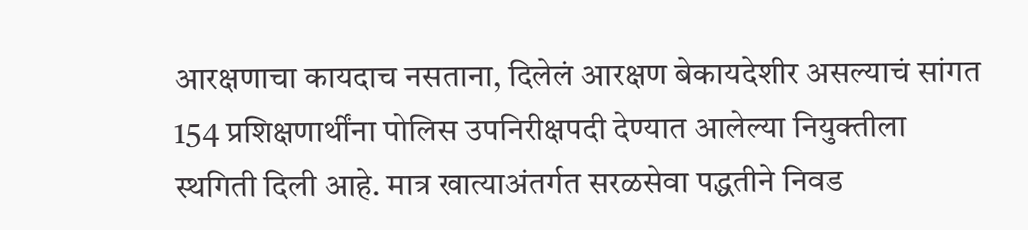आरक्षणाचा कायदाच नसताना, दिलेलं आरक्षण बेकायदेशीर असल्याचं सांगत 154 प्रशिक्षणार्थींना पोलिस उपनिरीक्षपदी देण्यात आलेल्या नियुक्तीला स्थगिती दिली आहे. मात्र खात्याअंतर्गत सरळसेवा पद्धतीने निवड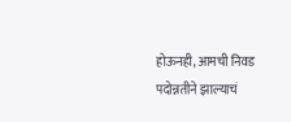होऊनही, आमची निवड पदोन्नतीने झाल्याचं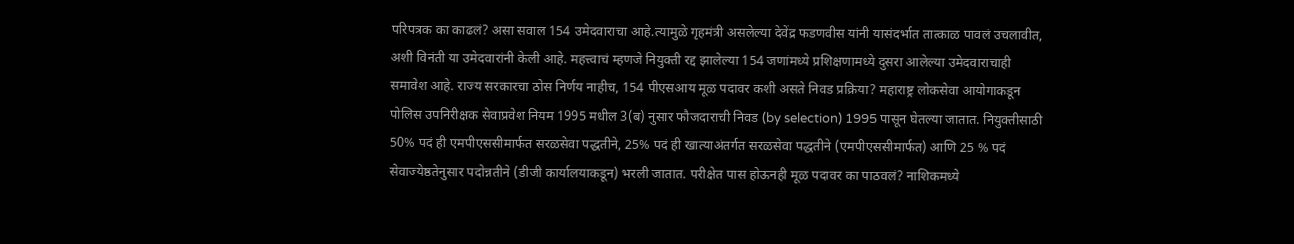परिपत्रक का काढलं? असा सवाल 154 उमेदवाराचा आहे.त्यामुळे गृहमंत्री असलेल्या देवेंद्र फडणवीस यांनी यासंदर्भात तात्काळ पावलं उचलावीत, अशी विनंती या उमेदवारांनी केली आहे. महत्त्वाचं म्हणजे नियुक्ती रद्द झालेल्या 154 जणांमध्ये प्रशिक्षणामध्ये दुसरा आलेल्या उमेदवाराचाही समावेश आहे. राज्य सरकारचा ठोस निर्णय नाहीच, 154 पीएसआय मूळ पदावर कशी असते निवड प्रक्रिया? महाराष्ट्र लोकसेवा आयोगाकडून पोलिस उपनिरीक्षक सेवाप्रवेश नियम 1995 मधील 3(ब) नुसार फौजदाराची निवड (by selection) 1995 पासून घेतल्या जातात. नियुक्तीसाठी 50% पदं ही एमपीएससीमार्फत सरळसेवा पद्धतीने, 25% पदं ही खात्याअंतर्गत सरळसेवा पद्धतीने (एमपीएससीमार्फत) आणि 25 % पदं सेवाज्येष्ठतेनुसार पदोन्नतीने (डीजी कार्यालयाकडून) भरली जातात. परीक्षेत पास होऊनही मूळ पदावर का पाठवलं? नाशिकमध्ये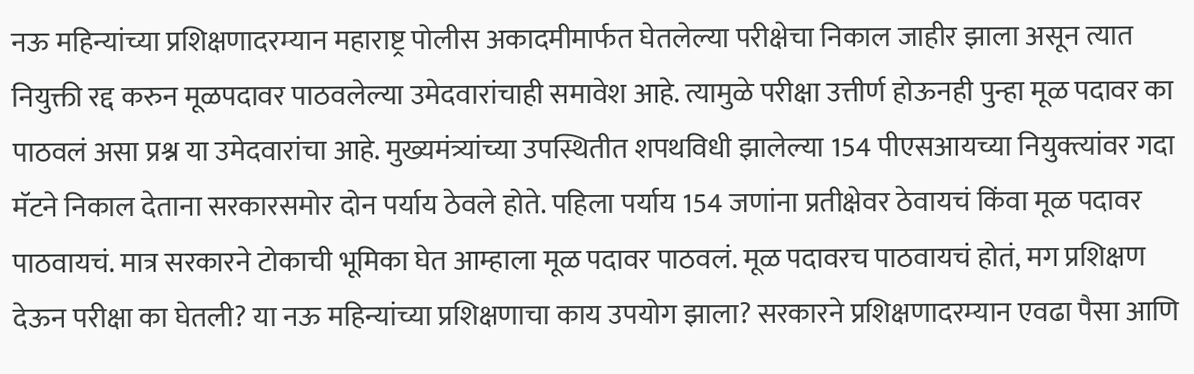नऊ महिन्यांच्या प्रशिक्षणादरम्यान महाराष्ट्र पोलीस अकादमीमार्फत घेतलेल्या परीक्षेचा निकाल जाहीर झाला असून त्यात नियुक्ती रद्द करुन मूळपदावर पाठवलेल्या उमेदवारांचाही समावेश आहे. त्यामुळे परीक्षा उत्तीर्ण होऊनही पुन्हा मूळ पदावर का पाठवलं असा प्रश्न या उमेदवारांचा आहे. मुख्यमंत्र्यांच्या उपस्थितीत शपथविधी झालेल्या 154 पीएसआयच्या नियुक्त्यांवर गदा मॅटने निकाल देताना सरकारसमोर दोन पर्याय ठेवले होते. पहिला पर्याय 154 जणांना प्रतीक्षेवर ठेवायचं किंवा मूळ पदावर पाठवायचं. मात्र सरकारने टोकाची भूमिका घेत आम्हाला मूळ पदावर पाठवलं. मूळ पदावरच पाठवायचं होतं, मग प्रशिक्षण देऊन परीक्षा का घेतली? या नऊ महिन्यांच्या प्रशिक्षणाचा काय उपयोग झाला? सरकारने प्रशिक्षणादरम्यान एवढा पैसा आणि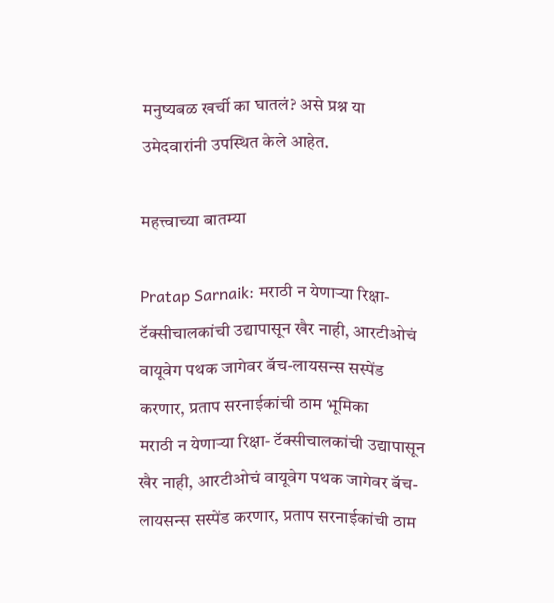मनुष्यबळ खर्ची का घातलं? असे प्रश्न या उमेदवारांनी उपस्थित केले आहेत.

महत्त्वाच्या बातम्या

Pratap Sarnaik: मराठी न येणाऱ्या रिक्षा- टॅक्सीचालकांची उद्यापासून खैर नाही, आरटीओचं वायूवेग पथक जागेवर बॅच-लायसन्स सस्पेंड करणार, प्रताप सरनाईकांची ठाम भूमिका
मराठी न येणाऱ्या रिक्षा- टॅक्सीचालकांची उद्यापासून खैर नाही, आरटीओचं वायूवेग पथक जागेवर बॅच-लायसन्स सस्पेंड करणार, प्रताप सरनाईकांची ठाम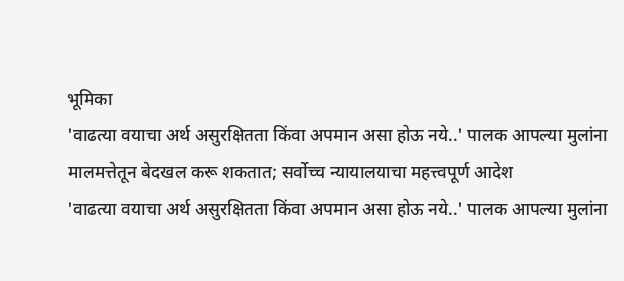भूमिका
'वाढत्या वयाचा अर्थ असुरक्षितता किंवा अपमान असा होऊ नये..' पालक आपल्या मुलांना मालमत्तेतून बेदखल करू शकतात; सर्वोच्च न्यायालयाचा महत्त्वपूर्ण आदेश
'वाढत्या वयाचा अर्थ असुरक्षितता किंवा अपमान असा होऊ नये..' पालक आपल्या मुलांना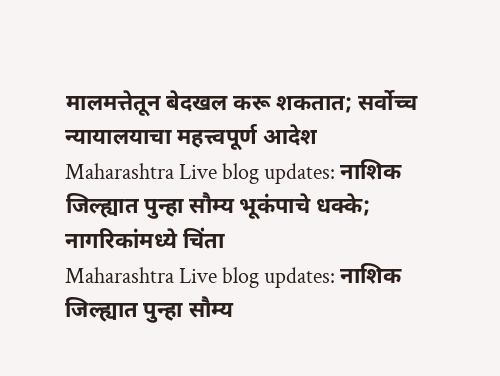मालमत्तेतून बेदखल करू शकतात; सर्वोच्च न्यायालयाचा महत्त्वपूर्ण आदेश
Maharashtra Live blog updates: नाशिक जिल्ह्यात पुन्हा सौम्य भूकंपाचे धक्के; नागरिकांमध्ये चिंता
Maharashtra Live blog updates: नाशिक जिल्ह्यात पुन्हा सौम्य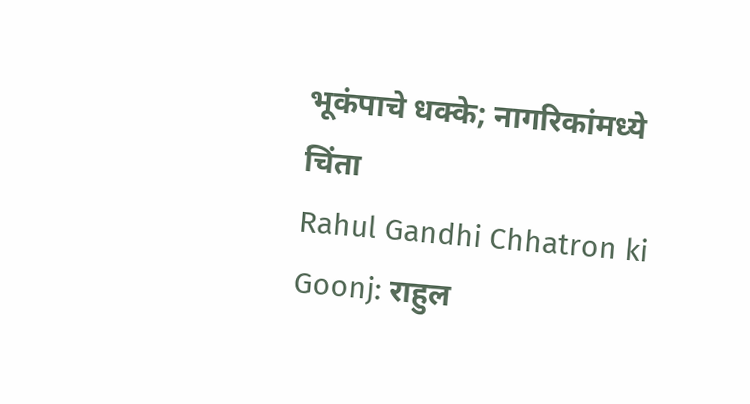भूकंपाचे धक्के; नागरिकांमध्ये चिंता
Rahul Gandhi Chhatron ki Goonj: राहुल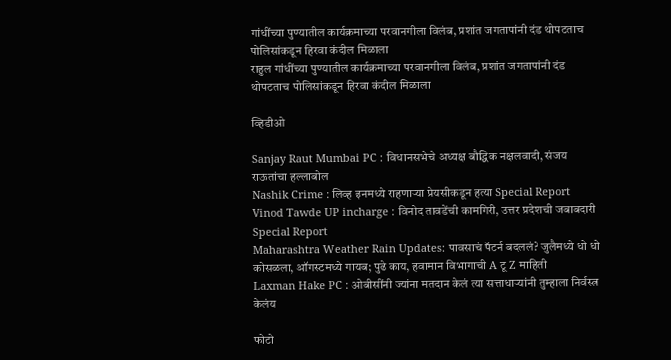गांधींच्या पुण्यातील कार्यक्रमाच्या परवानगीला विलंब, प्रशांत जगतापांनी दंड थोपटताच पोलिसांकडून हिरवा कंदील मिळाला
राहुल गांधींच्या पुण्यातील कार्यक्रमाच्या परवानगीला विलंब, प्रशांत जगतापांनी दंड थोपटताच पोलिसांकडून हिरवा कंदील मिळाला

व्हिडीओ

Sanjay Raut Mumbai PC : विधानसभेचे अध्यक्ष बौद्धिक नक्षलवादी, संजय राऊतांचा हल्लाबोल
Nashik Crime : लिव्ह इनमध्ये राहणाऱ्या प्रेयसीकडून हत्या Special Report
Vinod Tawde UP incharge : विनोद तावडेंची कामगिरी, उत्तर प्रदेशची जबाबदारी Special Report
Maharashtra Weather Rain Updates: पावसाचं पॅटर्न बदललं? जुलैमध्ये धो धो कोसळला, ऑगस्टमध्ये गायब; पुढे काय, हवामान विभागाची A टू Z माहिती
Laxman Hake PC : ओबीसींनी ज्यांना मतदान केलं त्या सत्ताधाऱ्यांनी तुम्हाला निर्वस्त्र केलंय

फोटो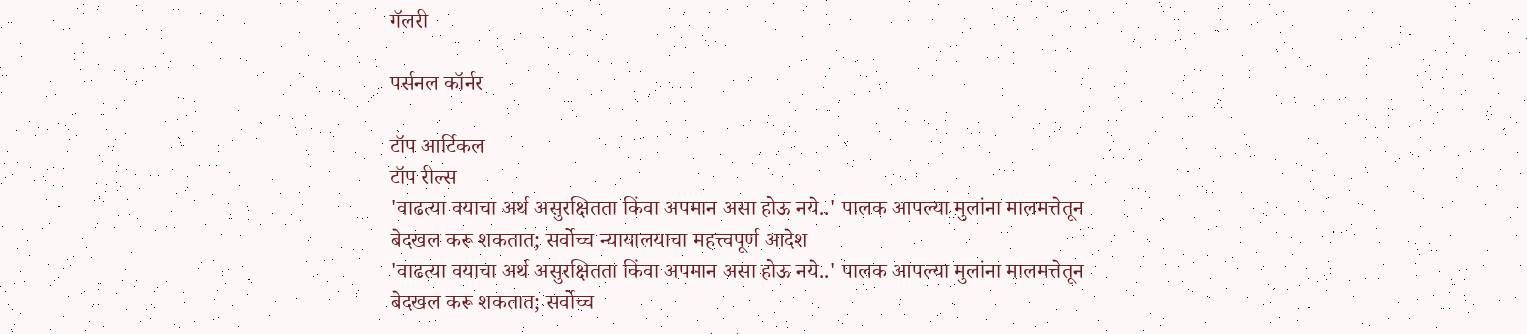गॅलरी

पर्सनल कॉर्नर

टॉप आर्टिकल
टॉप रील्स
'वाढत्या वयाचा अर्थ असुरक्षितता किंवा अपमान असा होऊ नये..' पालक आपल्या मुलांना मालमत्तेतून बेदखल करू शकतात; सर्वोच्च न्यायालयाचा महत्त्वपूर्ण आदेश
'वाढत्या वयाचा अर्थ असुरक्षितता किंवा अपमान असा होऊ नये..' पालक आपल्या मुलांना मालमत्तेतून बेदखल करू शकतात; सर्वोच्च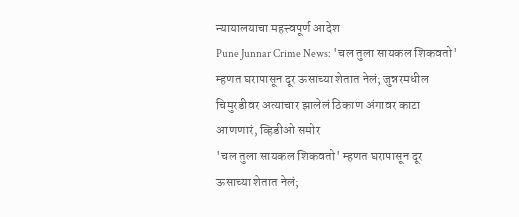न्यायालयाचा महत्त्वपूर्ण आदेश
Pune Junnar Crime News: 'चल तुला सायकल शिकवतो' म्हणत घरापासून दूर ऊसाच्या शेतात नेलं; जुन्नरमधील चिमुरडीवर अत्याचार झालेलं ठिकाण अंगावर काटा आणणारं, व्हिडीओ समोर
'चल तुला सायकल शिकवतो' म्हणत घरापासून दूर ऊसाच्या शेतात नेलं;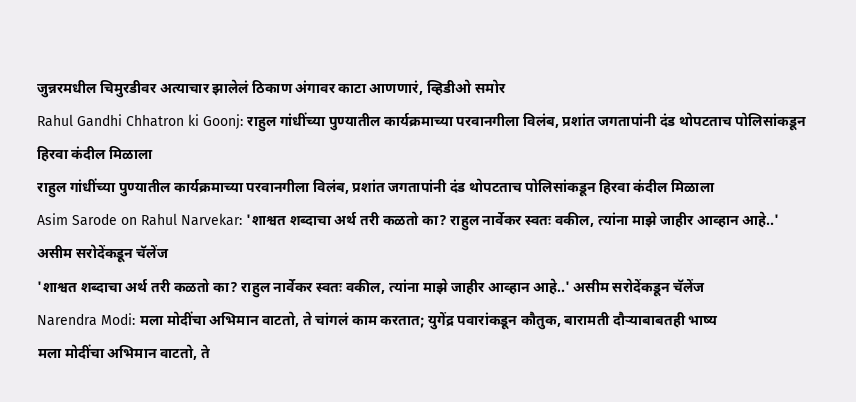जुन्नरमधील चिमुरडीवर अत्याचार झालेलं ठिकाण अंगावर काटा आणणारं, व्हिडीओ समोर
Rahul Gandhi Chhatron ki Goonj: राहुल गांधींच्या पुण्यातील कार्यक्रमाच्या परवानगीला विलंब, प्रशांत जगतापांनी दंड थोपटताच पोलिसांकडून हिरवा कंदील मिळाला
राहुल गांधींच्या पुण्यातील कार्यक्रमाच्या परवानगीला विलंब, प्रशांत जगतापांनी दंड थोपटताच पोलिसांकडून हिरवा कंदील मिळाला
Asim Sarode on Rahul Narvekar: 'शाश्वत शब्दाचा अर्थ तरी कळतो का? राहुल नार्वेकर स्वतः वकील, त्यांना माझे जाहीर आव्हान आहे..' असीम सरोदेंकडून चॅलेंज
'शाश्वत शब्दाचा अर्थ तरी कळतो का? राहुल नार्वेकर स्वतः वकील, त्यांना माझे जाहीर आव्हान आहे..' असीम सरोदेंकडून चॅलेंज
Narendra Modi: मला मोदींचा अभिमान वाटतो, ते चांगलं काम करतात; युगेंद्र पवारांकडून कौतुक, बारामती दौऱ्याबाबतही भाष्य
मला मोदींचा अभिमान वाटतो, ते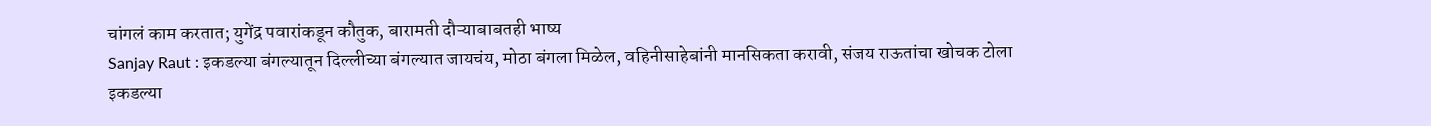चांगलं काम करतात; युगेंद्र पवारांकडून कौतुक, बारामती दौऱ्याबाबतही भाष्य
Sanjay Raut : इकडल्या बंगल्यातून दिल्लीच्या बंगल्यात जायचंय, मोठा बंगला मिळेल, वहिनीसाहेबांनी मानसिकता करावी, संजय राऊतांचा खोचक टोला
इकडल्या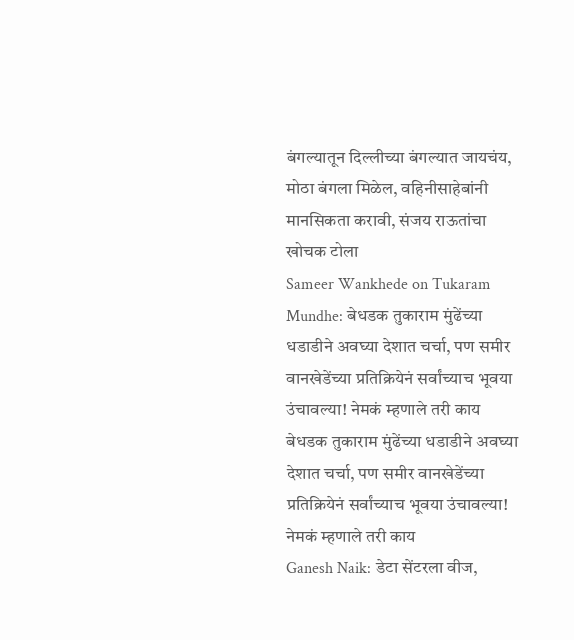बंगल्यातून दिल्लीच्या बंगल्यात जायचंय, मोठा बंगला मिळेल, वहिनीसाहेबांनी मानसिकता करावी, संजय राऊतांचा खोचक टोला
Sameer Wankhede on Tukaram Mundhe: बेधडक तुकाराम मुंढेंच्या धडाडीने अवघ्या देशात चर्चा, पण समीर वानखेडेंच्या प्रतिक्रियेनं सर्वांच्याच भूवया उंचावल्या! नेमकं म्हणाले तरी काय
बेधडक तुकाराम मुंढेंच्या धडाडीने अवघ्या देशात चर्चा, पण समीर वानखेडेंच्या प्रतिक्रियेनं सर्वांच्याच भूवया उंचावल्या! नेमकं म्हणाले तरी काय
Ganesh Naik: डेटा सेंटरला वीज,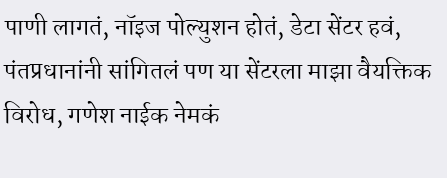पाणी लागतं, नॉइज पोल्युशन होतं, डेटा सेंटर हवं, पंतप्रधानांनी सांगितलं पण या सेंटरला माझा वैयक्तिक विरोध, गणेश नाईक नेमकं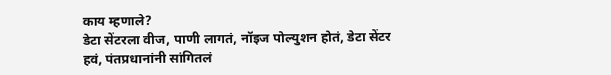काय म्हणाले?
डेटा सेंटरला वीज, पाणी लागतं, नॉइज पोल्युशन होतं, डेटा सेंटर हवं, पंतप्रधानांनी सांगितलं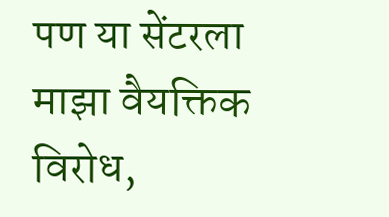पण या सेंटरला माझा वैयक्तिक विरोध,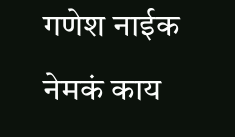गणेश नाईक नेमकं काय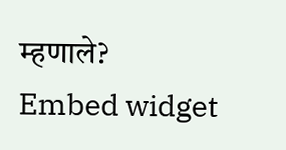म्हणाले?
Embed widget